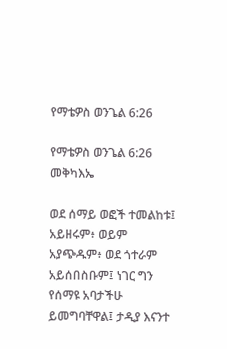የማቴዎስ ወንጌል 6:26

የማቴዎስ ወንጌል 6:26 መቅካእኤ

ወደ ሰማይ ወፎች ተመልከቱ፤ አይዘሩም፥ ወይም አያጭዱም፥ ወደ ጎተራም አይሰበስቡም፤ ነገር ግን የሰማዩ አባታችሁ ይመግባቸዋል፤ ታዲያ እናንተ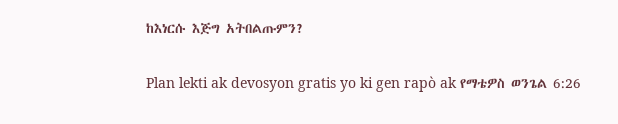ከእነርሱ እጅግ አትበልጡምን?

Plan lekti ak devosyon gratis yo ki gen rapò ak የማቴዎስ ወንጌል 6:26